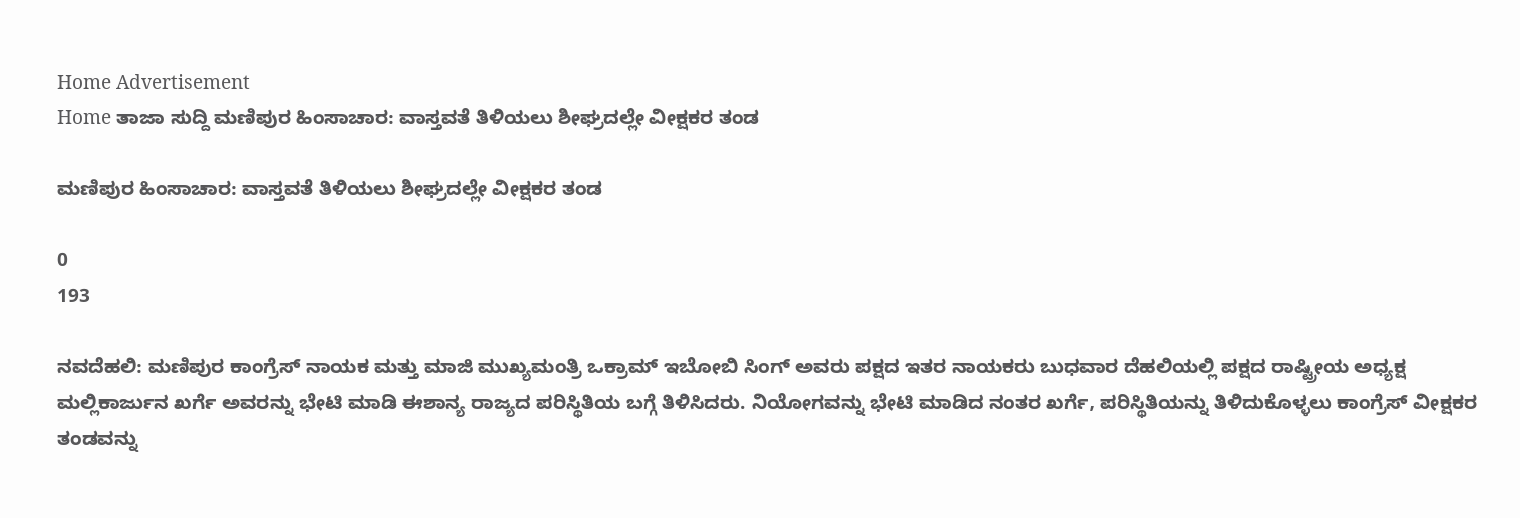Home Advertisement
Home ತಾಜಾ ಸುದ್ದಿ ಮಣಿಪುರ ಹಿಂಸಾಚಾರ: ವಾಸ್ತವತೆ ತಿಳಿಯಲು ಶೀಘ್ರದಲ್ಲೇ ವೀಕ್ಷಕರ ತಂಡ

ಮಣಿಪುರ ಹಿಂಸಾಚಾರ: ವಾಸ್ತವತೆ ತಿಳಿಯಲು ಶೀಘ್ರದಲ್ಲೇ ವೀಕ್ಷಕರ ತಂಡ

0
193

ನವದೆಹಲಿ: ಮಣಿಪುರ ಕಾಂಗ್ರೆಸ್ ನಾಯಕ ಮತ್ತು ಮಾಜಿ ಮುಖ್ಯಮಂತ್ರಿ ಒಕ್ರಾಮ್ ಇಬೋಬಿ ಸಿಂಗ್ ಅವರು ಪಕ್ಷದ ಇತರ ನಾಯಕರು ಬುಧವಾರ ದೆಹಲಿಯಲ್ಲಿ ಪಕ್ಷದ ರಾಷ್ಟ್ರೀಯ ಅಧ್ಯಕ್ಷ ಮಲ್ಲಿಕಾರ್ಜುನ ಖರ್ಗೆ ಅವರನ್ನು ಭೇಟಿ ಮಾಡಿ ಈಶಾನ್ಯ ರಾಜ್ಯದ ಪರಿಸ್ಥಿತಿಯ ಬಗ್ಗೆ ತಿಳಿಸಿದರು. ನಿಯೋಗವನ್ನು ಭೇಟಿ ಮಾಡಿದ ನಂತರ ಖರ್ಗೆ, ಪರಿಸ್ಥಿತಿಯನ್ನು ತಿಳಿದುಕೊಳ್ಳಲು ಕಾಂಗ್ರೆಸ್ ವೀಕ್ಷಕರ ತಂಡವನ್ನು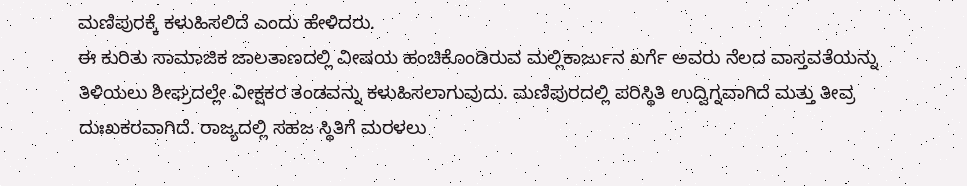ಮಣಿಪುರಕ್ಕೆ ಕಳುಹಿಸಲಿದೆ ಎಂದು ಹೇಳಿದರು.
ಈ ಕುರಿತು ಸಾಮಾಜಿಕ ಜಾಲತಾಣದಲ್ಲಿ ವೀಷಯ ಹಂಚಿಕೊಂಡಿರುವ ಮಲ್ಲಿಕಾರ್ಜುನ ಖರ್ಗೆ ಅವರು ನೆಲದ ವಾಸ್ತವತೆಯನ್ನು ತಿಳಿಯಲು ಶೀಘ್ರದಲ್ಲೇ ವೀಕ್ಷಕರ ತಂಡವನ್ನು ಕಳುಹಿಸಲಾಗುವುದು. ಮಣಿಪುರದಲ್ಲಿ ಪರಿಸ್ಥಿತಿ ಉದ್ವಿಗ್ನವಾಗಿದೆ ಮತ್ತು ತೀವ್ರ ದುಃಖಕರವಾಗಿದೆ. ರಾಜ್ಯದಲ್ಲಿ ಸಹಜ ಸ್ಥಿತಿಗೆ ಮರಳಲು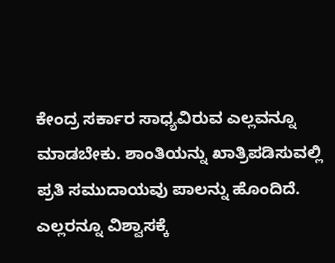ಕೇಂದ್ರ ಸರ್ಕಾರ ಸಾಧ್ಯವಿರುವ ಎಲ್ಲವನ್ನೂ ಮಾಡಬೇಕು. ಶಾಂತಿಯನ್ನು ಖಾತ್ರಿಪಡಿಸುವಲ್ಲಿ ಪ್ರತಿ ಸಮುದಾಯವು ಪಾಲನ್ನು ಹೊಂದಿದೆ. ಎಲ್ಲರನ್ನೂ ವಿಶ್ವಾಸಕ್ಕೆ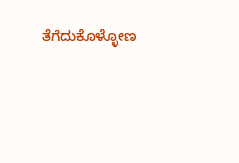ತೆಗೆದುಕೊಳ್ಳೋಣ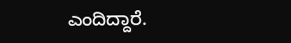ಎಂದಿದ್ದಾರೆ.